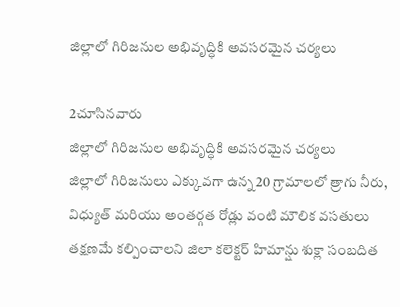జిల్లాలో గిరిజనుల అభివృద్ధికి అవసరమైన చర్యలు

2చూసినవారు
జిల్లాలో గిరిజనుల అభివృద్ధికి అవసరమైన చర్యలు
జిల్లాలో గిరిజనులు ఎక్కువగా ఉన్న 20 గ్రామాలలో త్రాగు నీరు, విధ్యుత్ మరియు అంతర్గత రోడ్లు వంటి మౌలిక వసతులు తక్షణమే కల్పించాలని జిలా కలెక్టర్ హిమాన్షు శుక్లా సంబదిత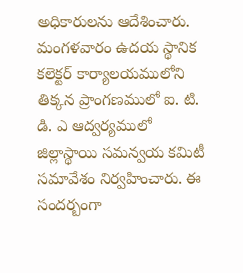అధికారులను ఆదేశించారు. మంగళవారం ఉదయ స్థానిక కలెక్టర్ కార్యాలయములోని తిక్కన ప్రాంగణములో ఐ. టి. డి. ఎ ఆద్వర్యములో జిల్లాస్థాయి సమన్వయ కమిటీ సమావేశం నిర్వహించారు. ఈ సందర్బంగా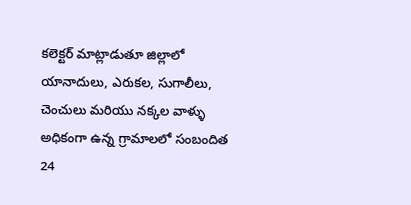కలెక్టర్ మాట్లాడుతూ జిల్లాలో యానాదులు, ఎరుకల, సుగాలీలు, చెంచులు మరియు నక్కల వాళ్ళు అధికంగా ఉన్న గ్రామాలలో సంబందిత 24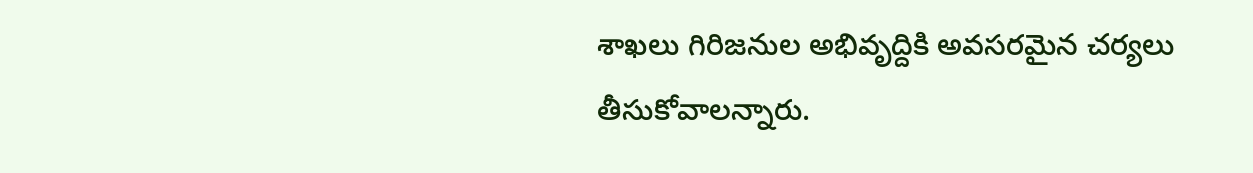శాఖలు గిరిజనుల అభివృద్దికి అవసరమైన చర్యలు తీసుకోవాలన్నారు.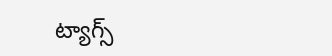ట్యాగ్స్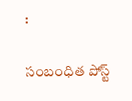:

సంబంధిత పోస్ట్